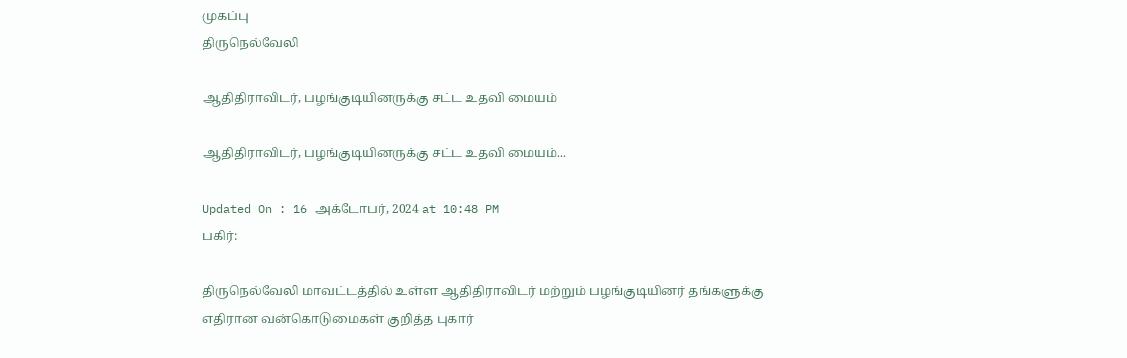முகப்பு
திருநெல்வேலி

ஆதிதிராவிடர், பழங்குடியினருக்கு சட்ட உதவி மையம்

ஆதிதிராவிடர், பழங்குடியினருக்கு சட்ட உதவி மையம்...

Updated On : 16 அக்டோபர், 2024 at 10:48 PM
பகிர்:

திருநெல்வேலி மாவட்டத்தில் உள்ள ஆதிதிராவிடர் மற்றும் பழங்குடியினர் தங்களுக்கு எதிரான வன்கொடுமைகள் குறித்த புகார்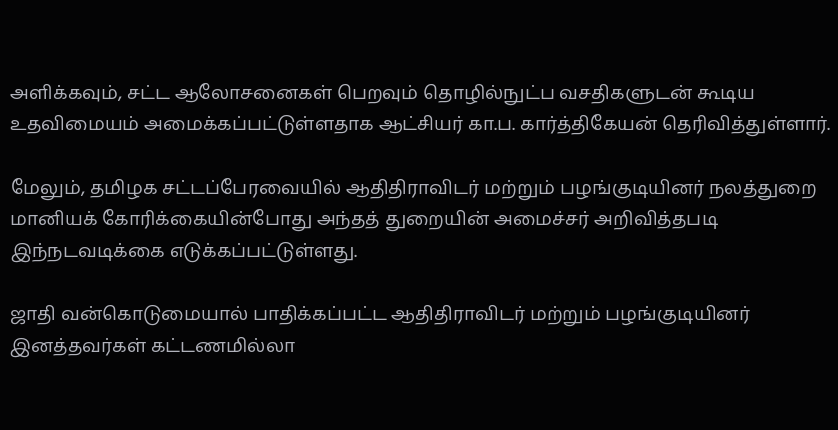அளிக்கவும், சட்ட ஆலோசனைகள் பெறவும் தொழில்நுட்ப வசதிகளுடன் கூடிய உதவிமையம் அமைக்கப்பட்டுள்ளதாக ஆட்சியர் கா.ப. கார்த்திகேயன் தெரிவித்துள்ளார்.

மேலும், தமிழக சட்டப்பேரவையில் ஆதிதிராவிடர் மற்றும் பழங்குடியினர் நலத்துறை மானியக் கோரிக்கையின்போது அந்தத் துறையின் அமைச்சர் அறிவித்தபடி இந்நடவடிக்கை எடுக்கப்பட்டுள்ளது.

ஜாதி வன்கொடுமையால் பாதிக்கப்பட்ட ஆதிதிராவிடர் மற்றும் பழங்குடியினர் இனத்தவர்கள் கட்டணமில்லா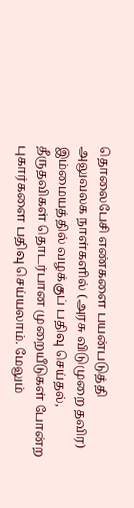தொலைபேசி எண்களை பயன்படுத்தி அலுவலக நாள்களில் (அரசு விடுமுறை தவிர) இம்மையத்தில் வழக்குப் பதிவு செய்தல், தீருதவிகள் தொடர்பான முறையீடுகள் போன்ற புகார்களை பதிவு செய்யலாம். மேலும்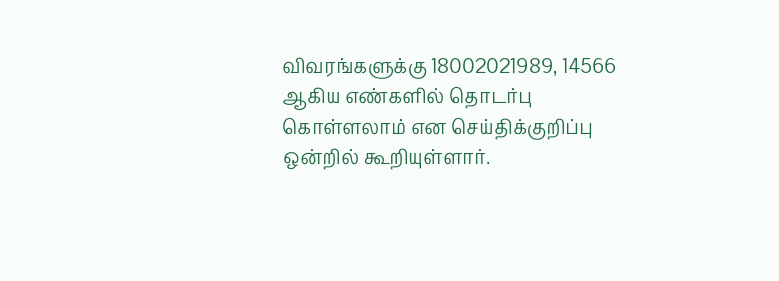விவரங்களுக்கு 18002021989, 14566 ஆகிய எண்களில் தொடர்பு கொள்ளலாம் என செய்திக்குறிப்பு ஒன்றில் கூறியுள்ளார்.